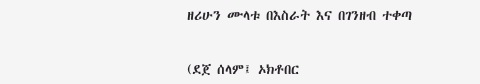ዘሪሁን ሙላቱ በእስራት እና በገንዘብ ተቀጣ


(ደጀ ሰላም፤ ኦክቶበር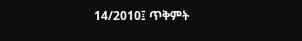14/2010፤ ጥቅምት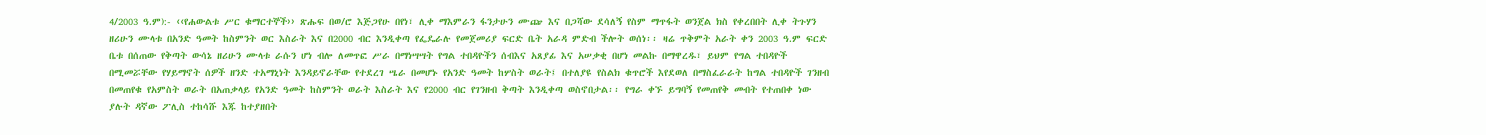4/2003 ዓ.ም):- ‹‹የሐውልቱ ሥር ቁማርተኞች›› ጽሑፍ በወ/ሮ እጅጋየሁ በየነ፣ ሊቀ ማእምራን ፋንታሁን ሙጬ እና በጋሻው ደሳለኝ የስም ማጥፋት ወንጀል ክስ የቀረበበት ሊቀ ትጉሃን ዘሪሁን ሙላቱ በአንድ ዓመት ከስምንት ወር እስራት እና በ2000 ብር እንዲቀጣ የፌዴራሉ የመጀመሪያ ፍርድ ቤት አራዳ ምድብ ችሎት ወሰነ፡፡ ዛሬ ጥቅምት አራት ቀን 2003 ዓ.ም ፍርድ ቤቱ በሰጠው የቅጣት ውሳኔ ዘሪሁን ሙላቱ ራሱን ሆነ ብሎ ለመጥፎ ሥራ በማነሣሣት የግል ተበዳዮችን ሰብእና አጸያፊ እና አሠቃቂ በሆነ መልኩ በማዋረዱ፣ ይህም የግል ተበዳዮች በሚመሯቸው የሃይማኖት ሰዎች ዘንድ ተአማኒነት እንዳይኖራቸው የተደረገ ሤራ በመሆኑ የአንድ ዓመት ከሦስት ወራት፤ በተለያዩ የስልክ ቁጥሮች እየደወለ በማስፈራራት ከግል ተበዳዮች ገንዘብ በመጠየቁ የአምስት ወራት በአጠቃላይ የአንድ ዓመት ከስምንት ወራት እስራት እና የ2000 ብር የገንዘብ ቅጣት እንዲቀጣ ወስኖበታል፡፡ የግራ ቀኙ ይግባኝ የመጠየቅ መብት የተጠበቀ ነው ያሉት ዳኛው ፖሊስ ተከሳሹ እጁ ከተያዘበት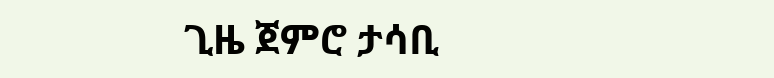ጊዜ ጀምሮ ታሳቢ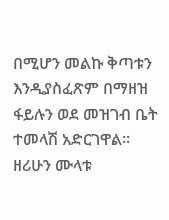በሚሆን መልኩ ቅጣቱን እንዲያስፈጽም በማዘዝ ፋይሉን ወደ መዝገብ ቤት ተመላሽ አድርገዋል፡፡ ዘሪሁን ሙላቱ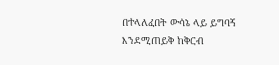በተላለፈበት ውሳኔ ላይ ይግባኝ እንደሚጠይቅ ከቅርብ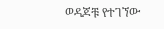ወዳጆቹ የተገኘው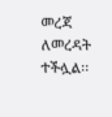መረጃ ለመረዳት ተችሏል፡፡